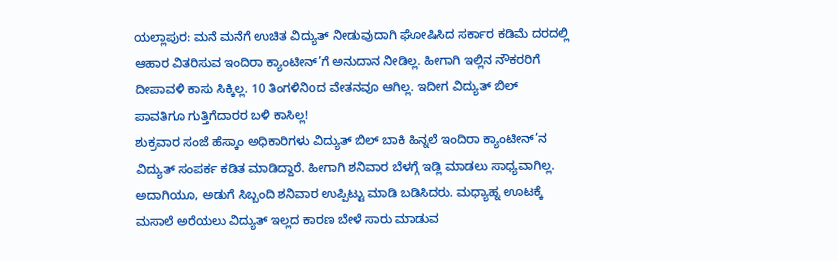ಯಲ್ಲಾಪುರ: ಮನೆ ಮನೆಗೆ ಉಚಿತ ವಿದ್ಯುತ್ ನೀಡುವುದಾಗಿ ಘೋಷಿಸಿದ ಸರ್ಕಾರ ಕಡಿಮೆ ದರದಲ್ಲಿ ಆಹಾರ ವಿತರಿಸುವ ಇಂದಿರಾ ಕ್ಯಾಂಟೀನ್’ಗೆ ಅನುದಾನ ನೀಡಿಲ್ಲ. ಹೀಗಾಗಿ ಇಲ್ಲಿನ ನೌಕರರಿಗೆ ದೀಪಾವಳಿ ಕಾಸು ಸಿಕ್ಕಿಲ್ಲ. 10 ತಿಂಗಳಿನಿoದ ವೇತನವೂ ಆಗಿಲ್ಲ. ಇದೀಗ ವಿದ್ಯುತ್ ಬಿಲ್ ಪಾವತಿಗೂ ಗುತ್ತಿಗೆದಾರರ ಬಳಿ ಕಾಸಿಲ್ಲ!
ಶುಕ್ರವಾರ ಸಂಜೆ ಹೆಸ್ಕಾಂ ಅಧಿಕಾರಿಗಳು ವಿದ್ಯುತ್ ಬಿಲ್ ಬಾಕಿ ಹಿನ್ನಲೆ ಇಂದಿರಾ ಕ್ಯಾಂಟೀನ್’ನ ವಿದ್ಯುತ್ ಸಂಪರ್ಕ ಕಡಿತ ಮಾಡಿದ್ದಾರೆ. ಹೀಗಾಗಿ ಶನಿವಾರ ಬೆಳಗ್ಗೆ ಇಡ್ಲಿ ಮಾಡಲು ಸಾಧ್ಯವಾಗಿಲ್ಲ. ಅದಾಗಿಯೂ, ಅಡುಗೆ ಸಿಬ್ಬಂದಿ ಶನಿವಾರ ಉಪ್ಪಿಟ್ಟು ಮಾಡಿ ಬಡಿಸಿದರು. ಮಧ್ಯಾಹ್ನ ಊಟಕ್ಕೆ ಮಸಾಲೆ ಅರೆಯಲು ವಿದ್ಯುತ್ ಇಲ್ಲದ ಕಾರಣ ಬೇಳೆ ಸಾರು ಮಾಡುವ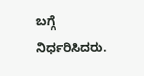ಬಗ್ಗೆ ನಿರ್ಧರಿಸಿದರು.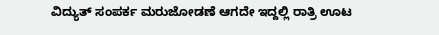ವಿದ್ಯುತ್ ಸಂಪರ್ಕ ಮರುಜೋಡಣೆ ಆಗದೇ ಇದ್ದಲ್ಲಿ ರಾತ್ರಿ ಊಟ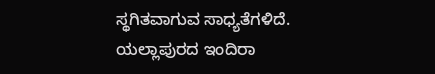ಸ್ಥಗಿತವಾಗುವ ಸಾಧ್ಯತೆಗಳಿದೆ.
ಯಲ್ಲಾಪುರದ ಇಂದಿರಾ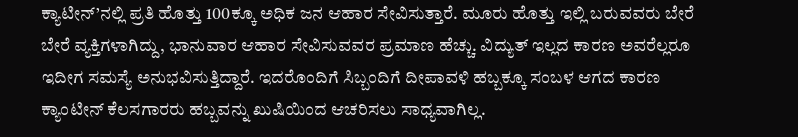ಕ್ಯಾಟೀನ್’ನಲ್ಲಿ ಪ್ರತಿ ಹೊತ್ತು 100ಕ್ಕೂ ಅಧಿಕ ಜನ ಆಹಾರ ಸೇವಿಸುತ್ತಾರೆ. ಮೂರು ಹೊತ್ತು ಇಲ್ಲಿ ಬರುವವರು ಬೇರೆ ಬೇರೆ ವ್ಯಕ್ತಿಗಳಾಗಿದ್ದು, ಭಾನುವಾರ ಆಹಾರ ಸೇವಿಸುವವರ ಪ್ರಮಾಣ ಹೆಚ್ಚು. ವಿದ್ಯುತ್ ಇಲ್ಲದ ಕಾರಣ ಅವರೆಲ್ಲರೂ ಇದೀಗ ಸಮಸ್ಯೆ ಅನುಭವಿಸುತ್ತಿದ್ದಾರೆ. ಇದರೊಂದಿಗೆ ಸಿಬ್ಬಂದಿಗೆ ದೀಪಾವಳಿ ಹಬ್ಬಕ್ಕೂ ಸಂಬಳ ಆಗದ ಕಾರಣ ಕ್ಯಾಂಟೀನ್ ಕೆಲಸಗಾರರು ಹಬ್ಬವನ್ನು ಖುಷಿಯಿಂದ ಆಚರಿಸಲು ಸಾಧ್ಯವಾಗಿಲ್ಲ.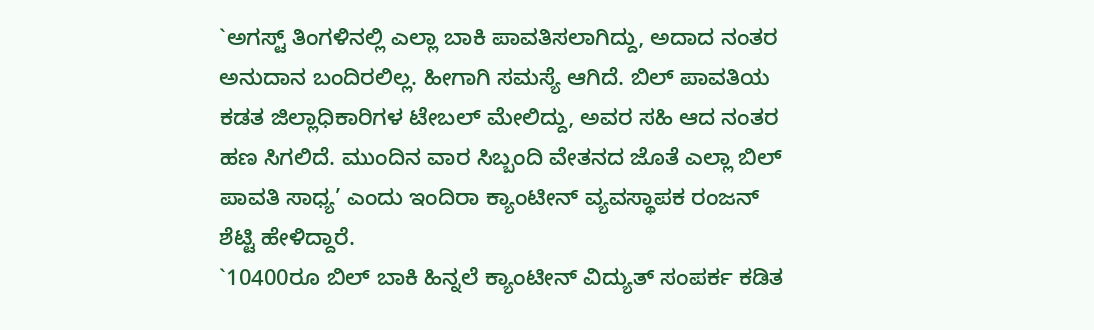`ಅಗಸ್ಟ್ ತಿಂಗಳಿನಲ್ಲಿ ಎಲ್ಲಾ ಬಾಕಿ ಪಾವತಿಸಲಾಗಿದ್ದು, ಅದಾದ ನಂತರ ಅನುದಾನ ಬಂದಿರಲಿಲ್ಲ. ಹೀಗಾಗಿ ಸಮಸ್ಯೆ ಆಗಿದೆ. ಬಿಲ್ ಪಾವತಿಯ ಕಡತ ಜಿಲ್ಲಾಧಿಕಾರಿಗಳ ಟೇಬಲ್ ಮೇಲಿದ್ದು, ಅವರ ಸಹಿ ಆದ ನಂತರ ಹಣ ಸಿಗಲಿದೆ. ಮುಂದಿನ ವಾರ ಸಿಬ್ಬಂದಿ ವೇತನದ ಜೊತೆ ಎಲ್ಲಾ ಬಿಲ್ ಪಾವತಿ ಸಾಧ್ಯ’ ಎಂದು ಇಂದಿರಾ ಕ್ಯಾಂಟೀನ್ ವ್ಯವಸ್ಥಾಪಕ ರಂಜನ್ ಶೆಟ್ಟಿ ಹೇಳಿದ್ದಾರೆ.
`10400ರೂ ಬಿಲ್ ಬಾಕಿ ಹಿನ್ನಲೆ ಕ್ಯಾಂಟೀನ್ ವಿದ್ಯುತ್ ಸಂಪರ್ಕ ಕಡಿತ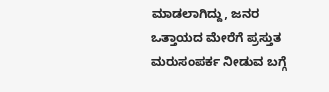ಮಾಡಲಾಗಿದ್ದು, ಜನರ ಒತ್ತಾಯದ ಮೇರೆಗೆ ಪ್ರಸ್ತುತ ಮರುಸಂಪರ್ಕ ನೀಡುವ ಬಗ್ಗೆ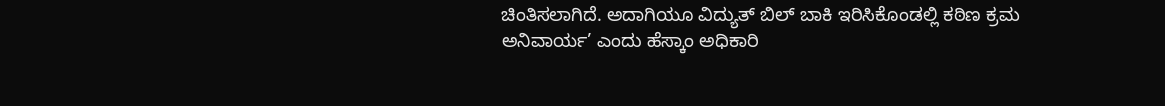ಚಿಂತಿಸಲಾಗಿದೆ. ಅದಾಗಿಯೂ ವಿದ್ಯುತ್ ಬಿಲ್ ಬಾಕಿ ಇರಿಸಿಕೊಂಡಲ್ಲಿ ಕಠಿಣ ಕ್ರಮ ಅನಿವಾರ್ಯ’ ಎಂದು ಹೆಸ್ಕಾಂ ಅಧಿಕಾರಿ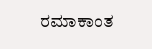ರಮಾಕಾಂತ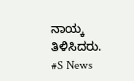ನಾಯ್ಕ ತಿಳಿಸಿದರು.
#S News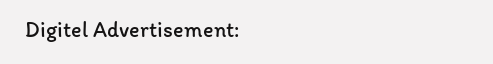Digitel Advertisement: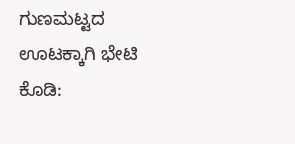ಗುಣಮಟ್ಟದ ಊಟಕ್ಕಾಗಿ ಭೇಟಿ ಕೊಡಿ: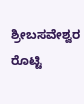ಶ್ರೀಬಸವೇಶ್ವರ ರೊಟ್ಟಿ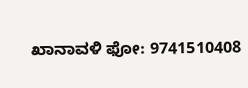ಖಾನಾವಳಿ ಫೋ: 9741510408